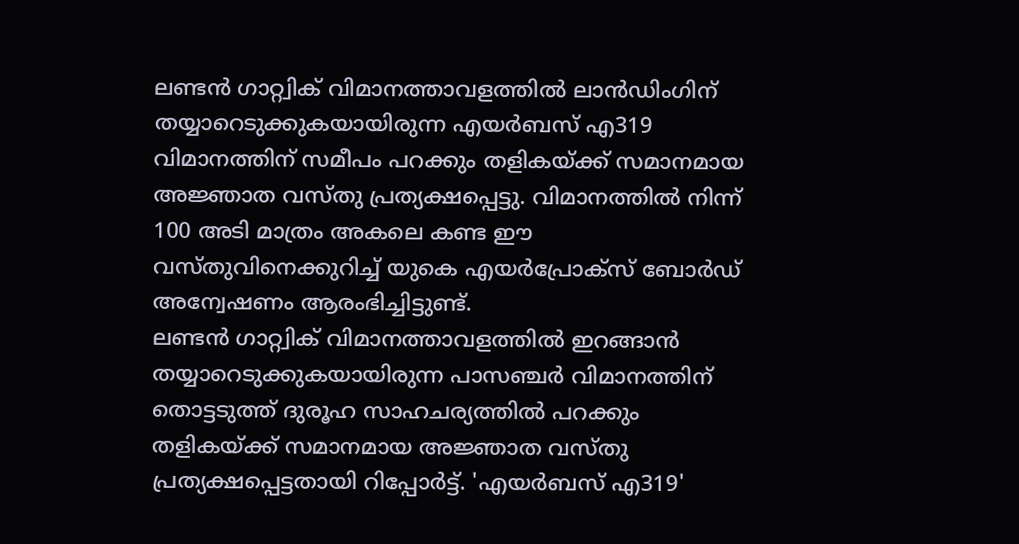ലണ്ടൻ ഗാറ്റ്വിക് വിമാനത്താവളത്തിൽ ലാൻഡിംഗിന് തയ്യാറെടുക്കുകയായിരുന്ന എയർബസ് എ319 വിമാനത്തിന് സമീപം പറക്കും തളികയ്ക്ക് സമാനമായ അജ്ഞാത വസ്തു പ്രത്യക്ഷപ്പെട്ടു. വിമാനത്തിൽ നിന്ന് 100 അടി മാത്രം അകലെ കണ്ട ഈ വസ്തുവിനെക്കുറിച്ച് യുകെ എയർപ്രോക്സ് ബോർഡ് അന്വേഷണം ആരംഭിച്ചിട്ടുണ്ട്.
ലണ്ടൻ ഗാറ്റ്വിക് വിമാനത്താവളത്തിൽ ഇറങ്ങാൻ തയ്യാറെടുക്കുകയായിരുന്ന പാസഞ്ചർ വിമാനത്തിന് തൊട്ടടുത്ത് ദുരൂഹ സാഹചര്യത്തിൽ പറക്കും തളികയ്ക്ക് സമാനമായ അജ്ഞാത വസ്തു പ്രത്യക്ഷപ്പെട്ടതായി റിപ്പോർട്ട്. 'എയർബസ് എ319'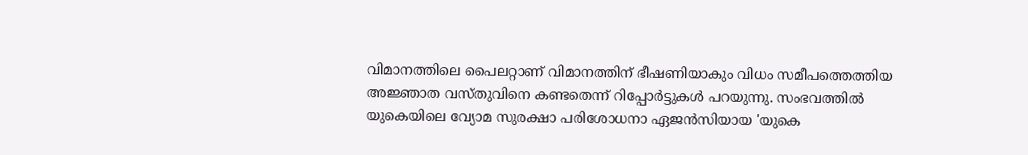വിമാനത്തിലെ പൈലറ്റാണ് വിമാനത്തിന് ഭീഷണിയാകും വിധം സമീപത്തെത്തിയ അജ്ഞാത വസ്തുവിനെ കണ്ടതെന്ന് റിപ്പോർട്ടുകൾ പറയുന്നു. സംഭവത്തിൽ യുകെയിലെ വ്യോമ സുരക്ഷാ പരിശോധനാ ഏജൻസിയായ 'യുകെ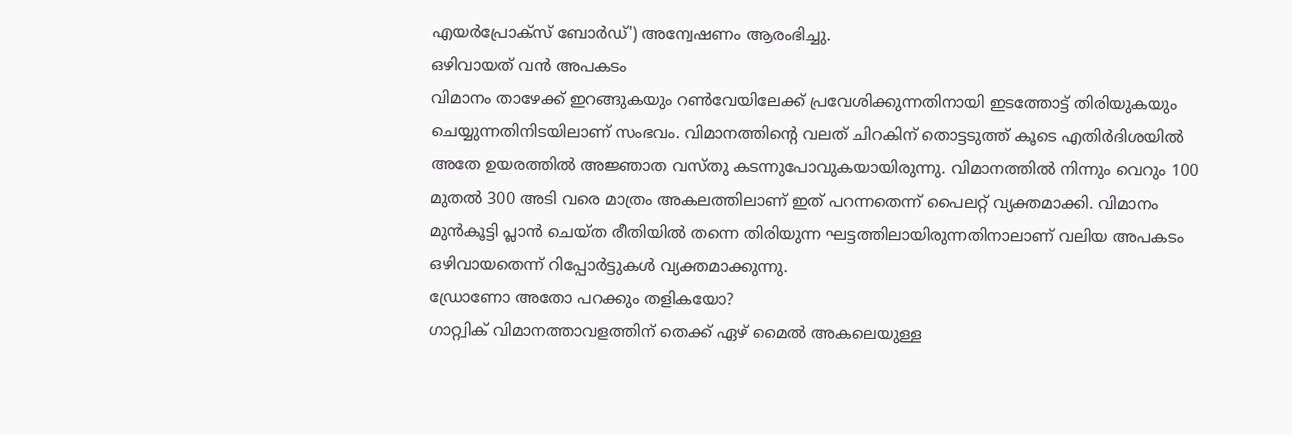എയർപ്രോക്സ് ബോർഡ്') അന്വേഷണം ആരംഭിച്ചു.
ഒഴിവായത് വൻ അപകടം
വിമാനം താഴേക്ക് ഇറങ്ങുകയും റൺവേയിലേക്ക് പ്രവേശിക്കുന്നതിനായി ഇടത്തോട്ട് തിരിയുകയും ചെയ്യുന്നതിനിടയിലാണ് സംഭവം. വിമാനത്തിന്റെ വലത് ചിറകിന് തൊട്ടടുത്ത് കൂടെ എതിർദിശയിൽ അതേ ഉയരത്തിൽ അജ്ഞാത വസ്തു കടന്നുപോവുകയായിരുന്നു. വിമാനത്തിൽ നിന്നും വെറും 100 മുതൽ 300 അടി വരെ മാത്രം അകലത്തിലാണ് ഇത് പറന്നതെന്ന് പൈലറ്റ് വ്യക്തമാക്കി. വിമാനം മുൻകൂട്ടി പ്ലാൻ ചെയ്ത രീതിയിൽ തന്നെ തിരിയുന്ന ഘട്ടത്തിലായിരുന്നതിനാലാണ് വലിയ അപകടം ഒഴിവായതെന്ന് റിപ്പോർട്ടുകൾ വ്യക്തമാക്കുന്നു.
ഡ്രോണോ അതോ പറക്കും തളികയോ?
ഗാറ്റ്വിക് വിമാനത്താവളത്തിന് തെക്ക് ഏഴ് മൈൽ അകലെയുള്ള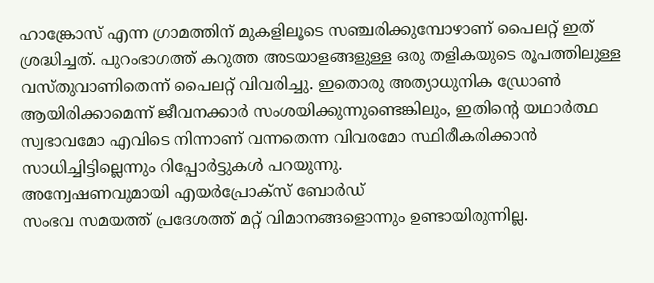ഹാങ്ക്രോസ് എന്ന ഗ്രാമത്തിന് മുകളിലൂടെ സഞ്ചരിക്കുമ്പോഴാണ് പൈലറ്റ് ഇത് ശ്രദ്ധിച്ചത്. പുറംഭാഗത്ത് കറുത്ത അടയാളങ്ങളുള്ള ഒരു തളികയുടെ രൂപത്തിലുള്ള വസ്തുവാണിതെന്ന് പൈലറ്റ് വിവരിച്ചു. ഇതൊരു അത്യാധുനിക ഡ്രോൺ ആയിരിക്കാമെന്ന് ജീവനക്കാർ സംശയിക്കുന്നുണ്ടെങ്കിലും, ഇതിന്റെ യഥാർത്ഥ സ്വഭാവമോ എവിടെ നിന്നാണ് വന്നതെന്ന വിവരമോ സ്ഥിരീകരിക്കാൻ സാധിച്ചിട്ടില്ലെന്നും റിപ്പോർട്ടുകൾ പറയുന്നു.
അന്വേഷണവുമായി എയർപ്രോക്സ് ബോർഡ്
സംഭവ സമയത്ത് പ്രദേശത്ത് മറ്റ് വിമാനങ്ങളൊന്നും ഉണ്ടായിരുന്നില്ല.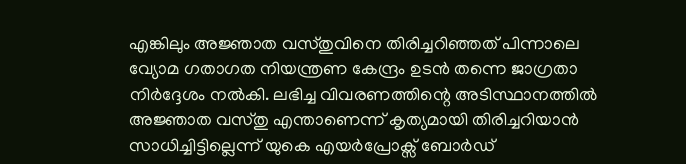എങ്കിലും അജ്ഞാത വസ്തുവിനെ തിരിച്ചറിഞ്ഞത് പിന്നാലെ വ്യോമ ഗതാഗത നിയന്ത്രണ കേന്ദ്രം ഉടൻ തന്നെ ജാഗ്രതാ നിർദ്ദേശം നൽകി. ലഭിച്ച വിവരണത്തിന്റെ അടിസ്ഥാനത്തിൽ അജ്ഞാത വസ്തു എന്താണെന്ന് കൃത്യമായി തിരിച്ചറിയാൻ സാധിച്ചിട്ടില്ലെന്ന് യുകെ എയർപ്രോക്സ് ബോർഡ്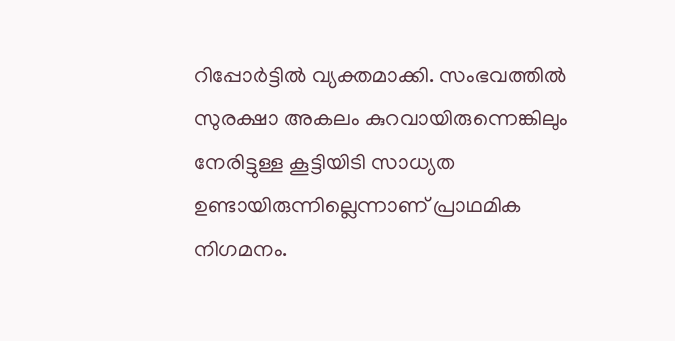റിപ്പോർട്ടിൽ വ്യക്തമാക്കി. സംഭവത്തിൽ സുരക്ഷാ അകലം കുറവായിരുന്നെങ്കിലും നേരിട്ടുള്ള കൂട്ടിയിടി സാധ്യത ഉണ്ടായിരുന്നില്ലെന്നാണ് പ്രാഥമിക നിഗമനം.